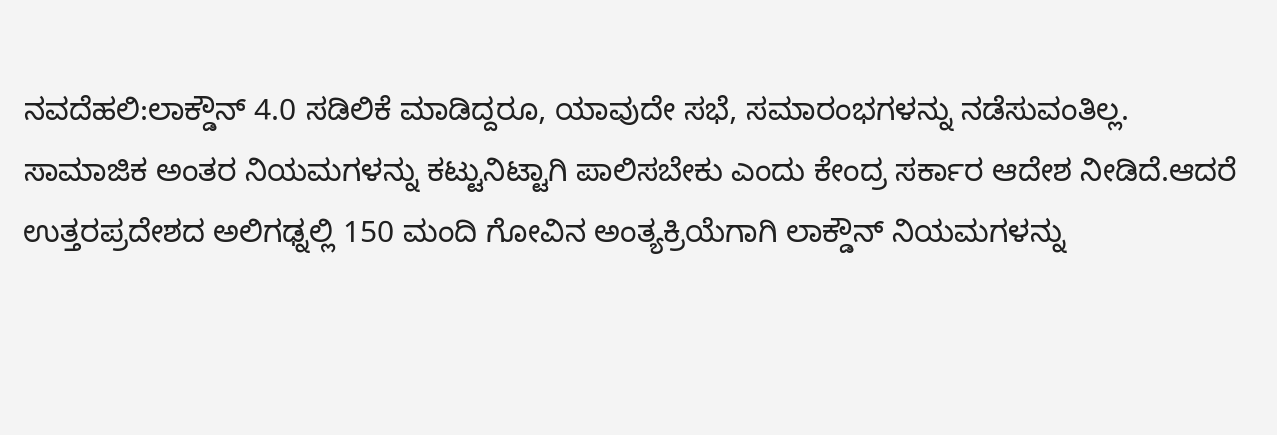ನವದೆಹಲಿ:ಲಾಕ್ಡೌನ್ 4.0 ಸಡಿಲಿಕೆ ಮಾಡಿದ್ದರೂ, ಯಾವುದೇ ಸಭೆ, ಸಮಾರಂಭಗಳನ್ನು ನಡೆಸುವಂತಿಲ್ಲ. ಸಾಮಾಜಿಕ ಅಂತರ ನಿಯಮಗಳನ್ನು ಕಟ್ಟುನಿಟ್ಟಾಗಿ ಪಾಲಿಸಬೇಕು ಎಂದು ಕೇಂದ್ರ ಸರ್ಕಾರ ಆದೇಶ ನೀಡಿದೆ.ಆದರೆ ಉತ್ತರಪ್ರದೇಶದ ಅಲಿಗಢ್ನಲ್ಲಿ 150 ಮಂದಿ ಗೋವಿನ ಅಂತ್ಯಕ್ರಿಯೆಗಾಗಿ ಲಾಕ್ಡೌನ್ ನಿಯಮಗಳನ್ನು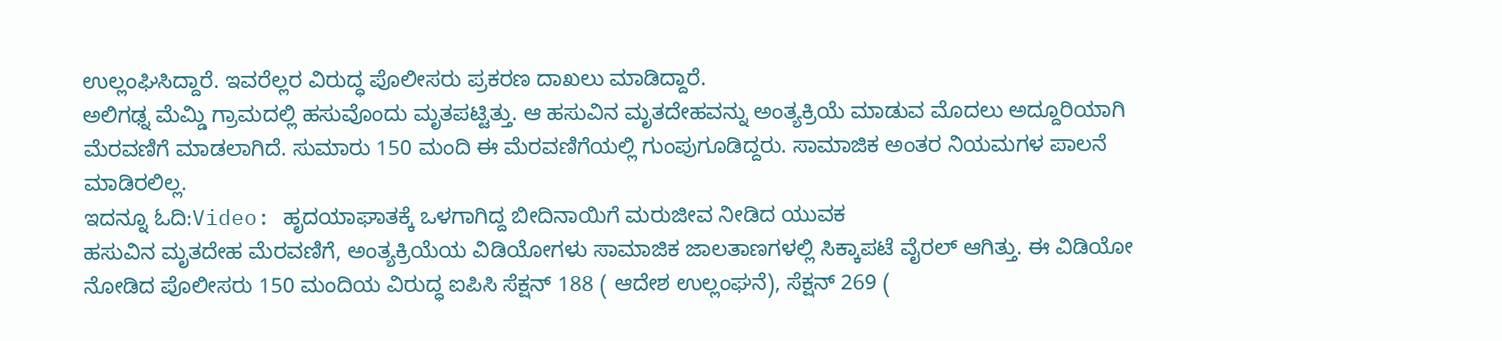ಉಲ್ಲಂಘಿಸಿದ್ದಾರೆ. ಇವರೆಲ್ಲರ ವಿರುದ್ಧ ಪೊಲೀಸರು ಪ್ರಕರಣ ದಾಖಲು ಮಾಡಿದ್ದಾರೆ.
ಅಲಿಗಢ್ನ ಮೆಮ್ಡಿ ಗ್ರಾಮದಲ್ಲಿ ಹಸುವೊಂದು ಮೃತಪಟ್ಟಿತ್ತು. ಆ ಹಸುವಿನ ಮೃತದೇಹವನ್ನು ಅಂತ್ಯಕ್ರಿಯೆ ಮಾಡುವ ಮೊದಲು ಅದ್ದೂರಿಯಾಗಿ ಮೆರವಣಿಗೆ ಮಾಡಲಾಗಿದೆ. ಸುಮಾರು 150 ಮಂದಿ ಈ ಮೆರವಣಿಗೆಯಲ್ಲಿ ಗುಂಪುಗೂಡಿದ್ದರು. ಸಾಮಾಜಿಕ ಅಂತರ ನಿಯಮಗಳ ಪಾಲನೆ ಮಾಡಿರಲಿಲ್ಲ.
ಇದನ್ನೂ ಓದಿ:Video: ಹೃದಯಾಘಾತಕ್ಕೆ ಒಳಗಾಗಿದ್ದ ಬೀದಿನಾಯಿಗೆ ಮರುಜೀವ ನೀಡಿದ ಯುವಕ
ಹಸುವಿನ ಮೃತದೇಹ ಮೆರವಣಿಗೆ, ಅಂತ್ಯಕ್ರಿಯೆಯ ವಿಡಿಯೋಗಳು ಸಾಮಾಜಿಕ ಜಾಲತಾಣಗಳಲ್ಲಿ ಸಿಕ್ಕಾಪಟೆ ವೈರಲ್ ಆಗಿತ್ತು. ಈ ವಿಡಿಯೋ ನೋಡಿದ ಪೊಲೀಸರು 150 ಮಂದಿಯ ವಿರುದ್ಧ ಐಪಿಸಿ ಸೆಕ್ಷನ್ 188 ( ಆದೇಶ ಉಲ್ಲಂಘನೆ), ಸೆಕ್ಷನ್ 269 (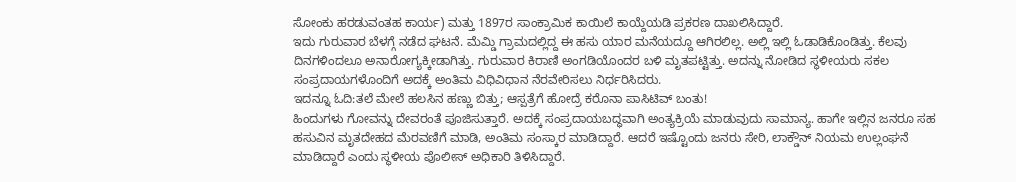ಸೋಂಕು ಹರಡುವಂತಹ ಕಾರ್ಯ) ಮತ್ತು 1897ರ ಸಾಂಕ್ರಾಮಿಕ ಕಾಯಿಲೆ ಕಾಯ್ದೆಯಡಿ ಪ್ರಕರಣ ದಾಖಲಿಸಿದ್ದಾರೆ.
ಇದು ಗುರುವಾರ ಬೆಳಗ್ಗೆ ನಡೆದ ಘಟನೆ. ಮೆಮ್ಡಿ ಗ್ರಾಮದಲ್ಲಿದ್ದ ಈ ಹಸು ಯಾರ ಮನೆಯದ್ದೂ ಆಗಿರಲಿಲ್ಲ. ಅಲ್ಲಿ ಇಲ್ಲಿ ಓಡಾಡಿಕೊಂಡಿತ್ತು. ಕೆಲವು ದಿನಗಳಿಂದಲೂ ಅನಾರೋಗ್ಯಕ್ಕೀಡಾಗಿತ್ತು. ಗುರುವಾರ ಕಿರಾಣಿ ಅಂಗಡಿಯೊಂದರ ಬಳಿ ಮೃತಪಟ್ಟಿತ್ತು. ಅದನ್ನು ನೋಡಿದ ಸ್ಥಳೀಯರು ಸಕಲ ಸಂಪ್ರದಾಯಗಳೊಂದಿಗೆ ಅದಕ್ಕೆ ಅಂತಿಮ ವಿಧಿವಿಧಾನ ನೆರವೇರಿಸಲು ನಿರ್ಧರಿಸಿದರು.
ಇದನ್ನೂ ಓದಿ:ತಲೆ ಮೇಲೆ ಹಲಸಿನ ಹಣ್ಣು ಬಿತ್ತು; ಆಸ್ಪತ್ರೆಗೆ ಹೋದ್ರೆ ಕರೊನಾ ಪಾಸಿಟಿವ್ ಬಂತು!
ಹಿಂದುಗಳು ಗೋವನ್ನು ದೇವರಂತೆ ಪೂಜಿಸುತ್ತಾರೆ. ಅದಕ್ಕೆ ಸಂಪ್ರದಾಯಬದ್ಧವಾಗಿ ಅಂತ್ಯಕ್ರಿಯೆ ಮಾಡುವುದು ಸಾಮಾನ್ಯ. ಹಾಗೇ ಇಲ್ಲಿನ ಜನರೂ ಸಹ ಹಸುವಿನ ಮೃತದೇಹದ ಮೆರವಣಿಗೆ ಮಾಡಿ, ಅಂತಿಮ ಸಂಸ್ಕಾರ ಮಾಡಿದ್ದಾರೆ. ಆದರೆ ಇಷ್ಟೊಂದು ಜನರು ಸೇರಿ, ಲಾಕ್ಡೌನ್ ನಿಯಮ ಉಲ್ಲಂಘನೆ ಮಾಡಿದ್ದಾರೆ ಎಂದು ಸ್ಥಳೀಯ ಪೊಲೀಸ್ ಅಧಿಕಾರಿ ತಿಳಿಸಿದ್ದಾರೆ.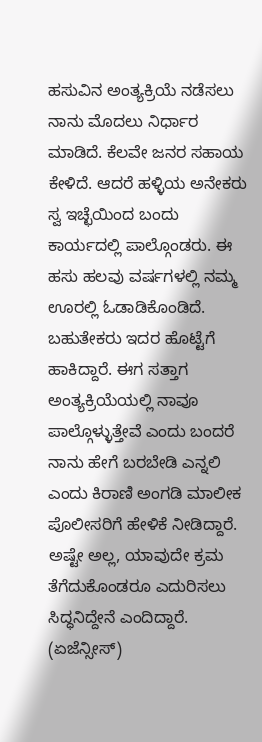ಹಸುವಿನ ಅಂತ್ಯಕ್ರಿಯೆ ನಡೆಸಲು ನಾನು ಮೊದಲು ನಿರ್ಧಾರ ಮಾಡಿದೆ. ಕೆಲವೇ ಜನರ ಸಹಾಯ ಕೇಳಿದೆ. ಆದರೆ ಹಳ್ಳಿಯ ಅನೇಕರು ಸ್ವ ಇಚ್ಛೆಯಿಂದ ಬಂದು ಕಾರ್ಯದಲ್ಲಿ ಪಾಲ್ಗೊಂಡರು. ಈ ಹಸು ಹಲವು ವರ್ಷಗಳಲ್ಲಿ ನಮ್ಮ ಊರಲ್ಲಿ ಓಡಾಡಿಕೊಂಡಿದೆ. ಬಹುತೇಕರು ಇದರ ಹೊಟ್ಟೆಗೆ ಹಾಕಿದ್ದಾರೆ. ಈಗ ಸತ್ತಾಗ ಅಂತ್ಯಕ್ರಿಯೆಯಲ್ಲಿ ನಾವೂ ಪಾಲ್ಗೊಳ್ಳುತ್ತೇವೆ ಎಂದು ಬಂದರೆ ನಾನು ಹೇಗೆ ಬರಬೇಡಿ ಎನ್ನಲಿ ಎಂದು ಕಿರಾಣಿ ಅಂಗಡಿ ಮಾಲೀಕ ಪೊಲೀಸರಿಗೆ ಹೇಳಿಕೆ ನೀಡಿದ್ದಾರೆ. ಅಷ್ಟೇ ಅಲ್ಲ, ಯಾವುದೇ ಕ್ರಮ ತೆಗೆದುಕೊಂಡರೂ ಎದುರಿಸಲು ಸಿದ್ಧನಿದ್ದೇನೆ ಎಂದಿದ್ದಾರೆ. (ಏಜೆನ್ಸೀಸ್)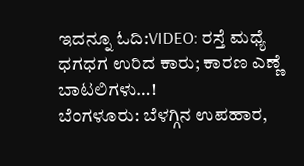ಇದನ್ನೂ ಓದಿ:VIDEO: ರಸ್ತೆ ಮಧ್ಯೆ ಧಗಧಗ ಉರಿದ ಕಾರು; ಕಾರಣ ಎಣ್ಣೆ ಬಾಟಲಿಗಳು…!
ಬೆಂಗಳೂರು: ಬೆಳಗ್ಗಿನ ಉಪಹಾರ,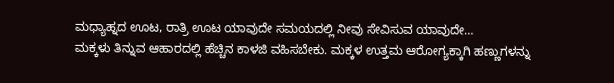ಮಧ್ಯಾಹ್ನದ ಊಟ, ರಾತ್ರಿ ಊಟ ಯಾವುದೇ ಸಮಯದಲ್ಲಿ ನೀವು ಸೇವಿಸುವ ಯಾವುದೇ…
ಮಕ್ಕಳು ತಿನ್ನುವ ಆಹಾರದಲ್ಲಿ ಹೆಚ್ಚಿನ ಕಾಳಜಿ ವಹಿಸಬೇಕು. ಮಕ್ಕಳ ಉತ್ತಮ ಆರೋಗ್ಯಕ್ಕಾಗಿ ಹಣ್ಣುಗಳನ್ನು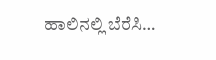ಹಾಲಿನಲ್ಲಿ ಬೆರೆಸಿ…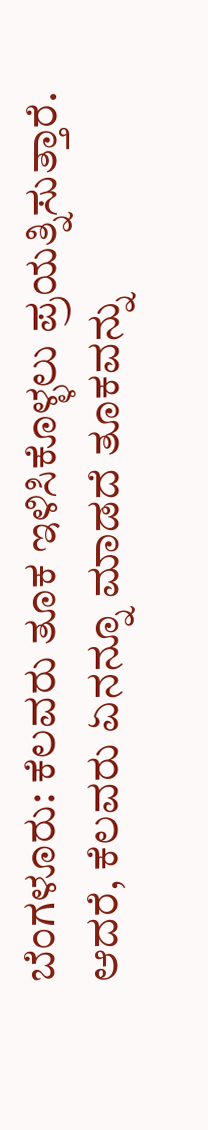ಬೆಂಗಳೂರು: ಕೆಲವರು ತೂಕ ಇಳಿಸಿಕೊಳ್ಳಲು ಪ್ರಯತ್ನಿಸುತ್ತಾರೆ. ಆದರೆ, ಕೆಲವರು ಏನನ್ನೂ ಮಾಡದೆ ತೂಕವನ್ನು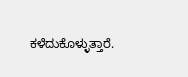ಕಳೆದುಕೊಳ್ಳುತ್ತಾರೆ.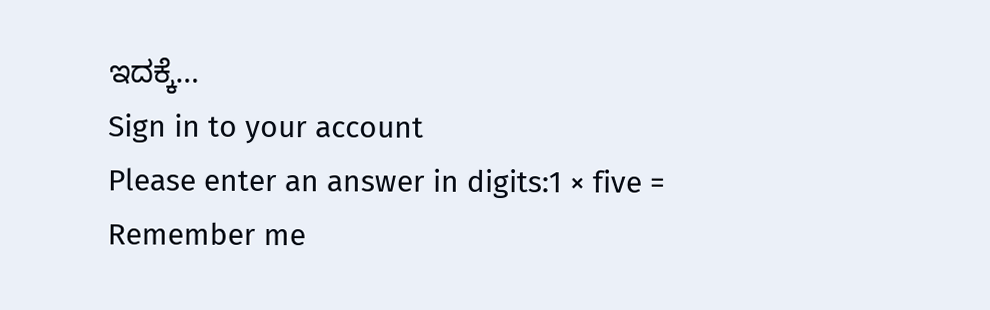ಇದಕ್ಕೆ…
Sign in to your account
Please enter an answer in digits:1 × five =
Remember me